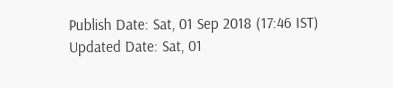Publish Date: Sat, 01 Sep 2018 (17:46 IST)
Updated Date: Sat, 01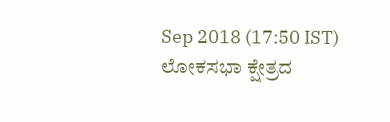Sep 2018 (17:50 IST)
ಲೋಕಸಭಾ ಕ್ಷೇತ್ರದ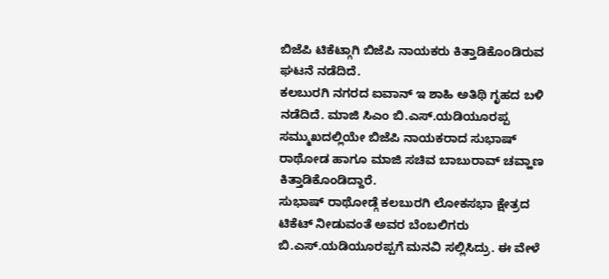ಬಿಜೆಪಿ ಟಿಕೆಟ್ಗಾಗಿ ಬಿಜೆಪಿ ನಾಯಕರು ಕಿತ್ತಾಡಿಕೊಂಡಿರುವ ಘಟನೆ ನಡೆದಿದೆ.
ಕಲಬುರಗಿ ನಗರದ ಐವಾನ್ ಇ ಶಾಹಿ ಅತಿಥಿ ಗೃಹದ ಬಳಿ ನಡೆದಿದೆ. ಮಾಜಿ ಸಿಎಂ ಬಿ.ಎಸ್.ಯಡಿಯೂರಪ್ಪ ಸಮ್ಮುಖದಲ್ಲಿಯೇ ಬಿಜೆಪಿ ನಾಯಕರಾದ ಸುಭಾಷ್ ರಾಥೋಡ ಹಾಗೂ ಮಾಜಿ ಸಚಿವ ಬಾಬುರಾವ್ ಚವ್ಹಾಣ ಕಿತ್ತಾಡಿಕೊಂಡಿದ್ದಾರೆ.
ಸುಭಾಷ್ ರಾಥೋಡ್ಗೆ ಕಲಬುರಗಿ ಲೋಕಸಭಾ ಕ್ಷೇತ್ರದ ಟಿಕೆಟ್ ನೀಡುವಂತೆ ಅವರ ಬೆಂಬಲಿಗರು ಬಿ.ಎಸ್.ಯಡಿಯೂರಪ್ಪಗೆ ಮನವಿ ಸಲ್ಲಿಸಿದ್ರು. ಈ ವೇಳೆ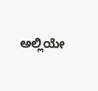ಅಲ್ಲಿಯೇ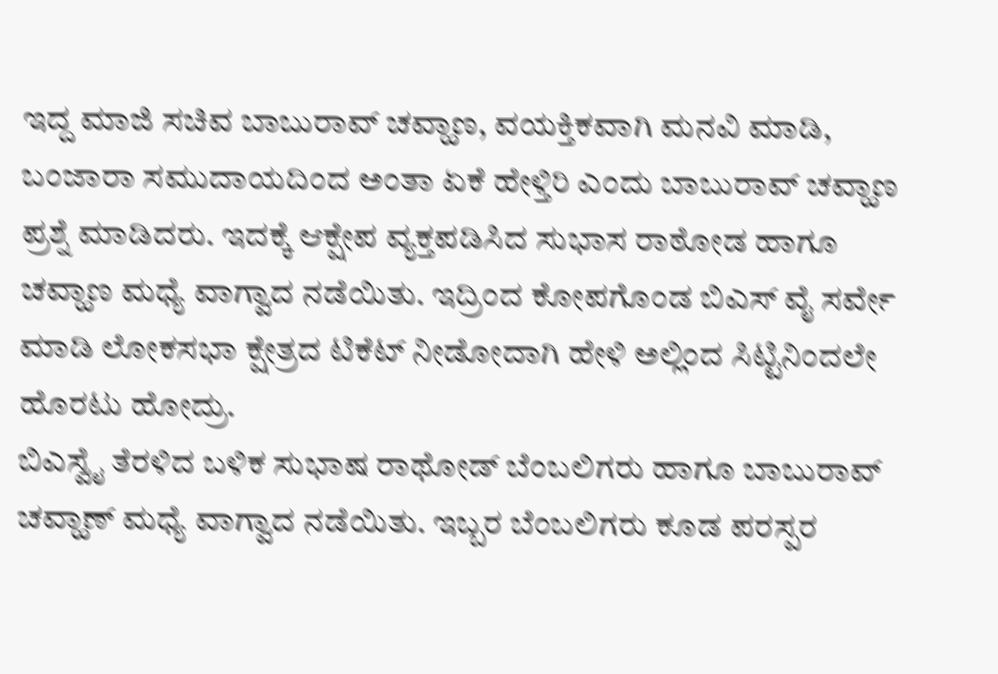ಇದ್ದ ಮಾಜಿ ಸಚಿವ ಬಾಬುರಾವ್ ಚವ್ಹಾಣ, ವಯಕ್ತಿಕವಾಗಿ ಮನವಿ ಮಾಡಿ, ಬಂಜಾರಾ ಸಮುದಾಯದಿಂದ ಅಂತಾ ಏಕೆ ಹೇಳ್ತಿರಿ ಎಂದು ಬಾಬುರಾವ್ ಚವ್ಹಾಣ ಪ್ರಶ್ನೆ ಮಾಡಿದರು. ಇದಕ್ಕೆ ಆಕ್ಷೇಪ ವ್ಯಕ್ತಪಡಿಸಿದ ಸುಭಾಸ ರಾಠೋಡ ಹಾಗೂ ಚವ್ಹಾಣ ಮಧ್ಯೆ ವಾಗ್ವಾದ ನಡೆಯಿತು. ಇದ್ರಿಂದ ಕೋಪಗೊಂಡ ಬಿಎಸ್ ವೈ ಸರ್ವೇ ಮಾಡಿ ಲೋಕಸಭಾ ಕ್ಷೇತ್ರದ ಟಿಕೆಟ್ ನೀಡೋದಾಗಿ ಹೇಳಿ ಅಲ್ಲಿಂದ ಸಿಟ್ಟಿನಿಂದಲೇ ಹೊರಟು ಹೋದ್ರು.
ಬಿಎಸ್ವೈ ತೆರಳಿದ ಬಳಿಕ ಸುಭಾಷ ರಾಥೋಡ್ ಬೆಂಬಲಿಗರು ಹಾಗೂ ಬಾಬುರಾವ್ ಚವ್ಹಾಣ್ ಮಧ್ಯೆ ವಾಗ್ವಾದ ನಡೆಯಿತು. ಇಬ್ಬರ ಬೆಂಬಲಿಗರು ಕೂಡ ಪರಸ್ಪರ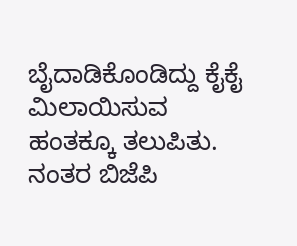ಬೈದಾಡಿಕೊಂಡಿದ್ದು ಕೈಕೈ ಮಿಲಾಯಿಸುವ ಹಂತಕ್ಕೂ ತಲುಪಿತು. ನಂತರ ಬಿಜೆಪಿ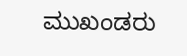ಮುಖಂಡರು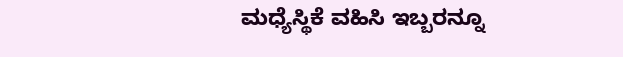ಮಧ್ಯೆಸ್ಥಿಕೆ ವಹಿಸಿ ಇಬ್ಬರನ್ನೂ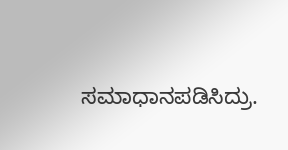ಸಮಾಧಾನಪಡಿಸಿದ್ರು.